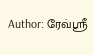Author: ரேவ்ஸ்ரீ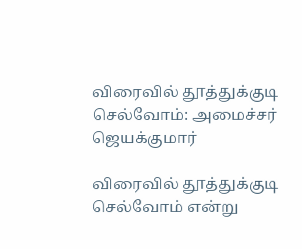விரைவில் தூத்துக்குடி செல்வோம்: அமைச்சர் ஜெயக்குமார்

விரைவில் தூத்துக்குடி செல்வோம் என்று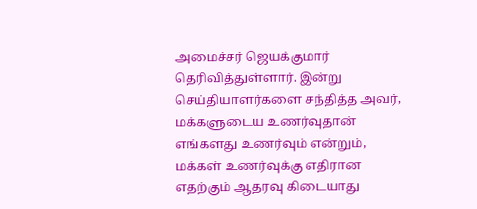அமைச்சர் ஜெயக்குமார் தெரிவித்துள்ளார். இன்று செய்தியாளர்களை சந்தித்த அவர், மக்களுடைய உணர்வுதான் எங்களது உணர்வும் என்றும், மக்கள் உணர்வுக்கு எதிரான எதற்கும் ஆதரவு கிடையாது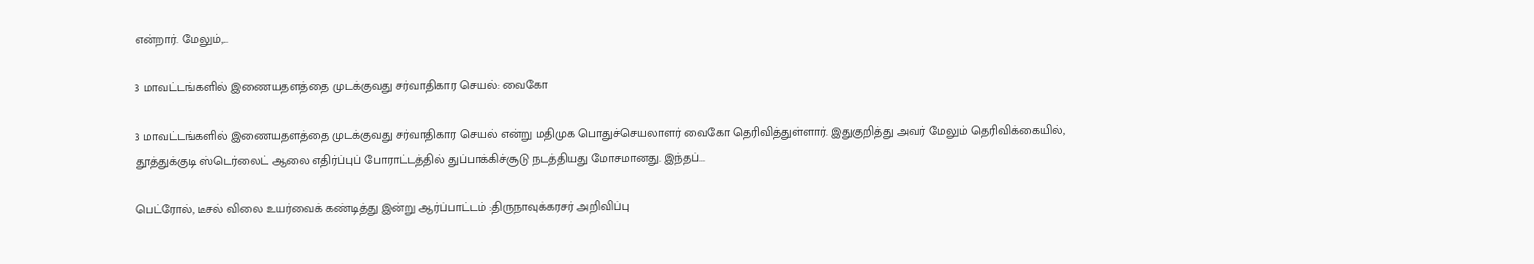என்றார். மேலும்,...

3 மாவட்டங்களில் இணையதளத்தை முடக்குவது சர்வாதிகார செயல்: வைகோ

3 மாவட்டங்களில் இணையதளத்தை முடக்குவது சர்வாதிகார செயல் என்று மதிமுக பொதுச்செயலாளர் வைகோ தெரிவித்துள்ளார். இதுகுறித்து அவர் மேலும் தெரிவிக்கையில், தூத்துக்குடி ஸ்டெர்லைட் ஆலை எதிர்ப்புப் போராட்டத்தில் துப்பாக்கிச்சூடு நடத்தியது மோசமானது. இந்தப்...

பெட்ரோல், டீசல் விலை உயர்வைக் கண்டித்து இன்று ஆர்ப்பாட்டம் :திருநாவுக்கரசர் அறிவிப்பு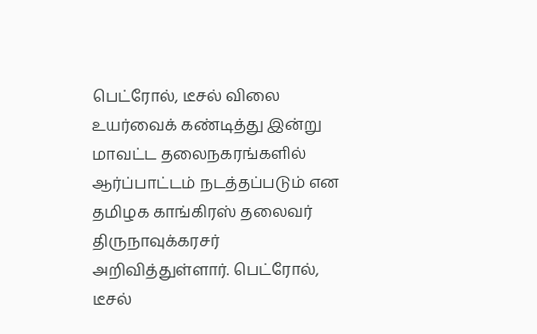பெட்ரோல், டீசல் விலை உயர்வைக் கண்டித்து இன்று மாவட்ட தலைநகரங்களில் ஆர்ப்பாட்டம் நடத்தப்படும் என தமிழக காங்கிரஸ் தலைவர் திருநாவுக்கரசர் அறிவித்துள்ளார். பெட்ரோல், டீசல்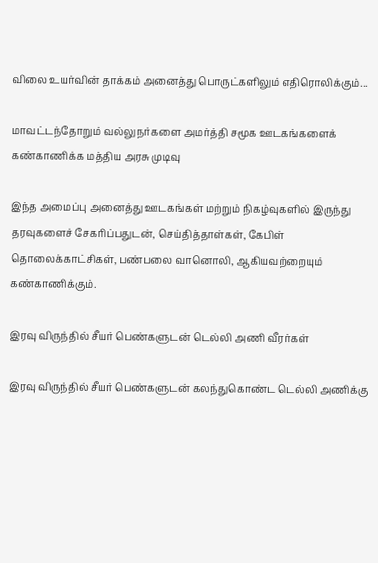விலை உயர்வின் தாக்கம் அனைத்து பொருட்களிலும் எதிரொலிக்கும்...

மாவட்டந்தோறும் வல்லுநர்களை அமர்த்தி சமூக ஊடகங்களைக் கண்காணிக்க மத்திய அரசு முடிவு

இந்த அமைப்பு அனைத்து ஊடகங்கள் மற்றும் நிகழ்வுகளில் இருந்து தரவுகளைச் சேகரிப்பதுடன், செய்தித்தாள்கள், கேபிள் தொலைக்காட்சிகள், பண்பலை வானொலி, ஆகியவற்றையும் கண்காணிக்கும்.

இரவு விருந்தில் சீயர் பெண்களுடன் டெல்லி அணி வீரர்கள்

இரவு விருந்தில் சீயர் பெண்களுடன் கலந்துகொண்ட டெல்லி அணிக்கு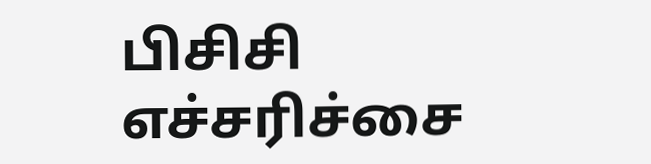பிசிசி எச்சரிச்சை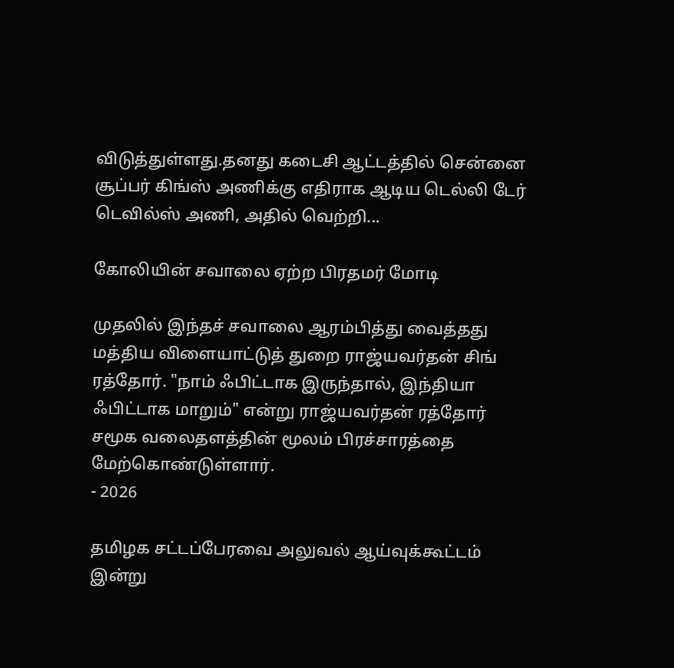விடுத்துள்ளது.தனது கடைசி ஆட்டத்தில் சென்னை சூப்பர் கிங்ஸ் அணிக்கு எதிராக ஆடிய டெல்லி டேர் டெவில்ஸ் அணி, அதில் வெற்றி...

கோலியின் சவாலை ஏற்ற பிரதமர் மோடி

முதலில் இந்தச் சவாலை ஆரம்பித்து வைத்தது மத்திய விளையாட்டுத் துறை ராஜ்யவர்தன் சிங் ரத்தோர். "நாம் ஃபிட்டாக இருந்தால், இந்தியா ஃபிட்டாக மாறும்" என்று ராஜ்யவர்தன் ரத்தோர் சமூக வலைதளத்தின் மூலம் பிரச்சாரத்தை மேற்கொண்டுள்ளார்.
- 2026

தமிழக சட்டப்பேரவை அலுவல் ஆய்வுக்கூட்டம் இன்று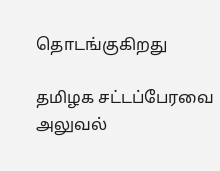தொடங்குகிறது

தமிழக சட்டப்பேரவை அலுவல்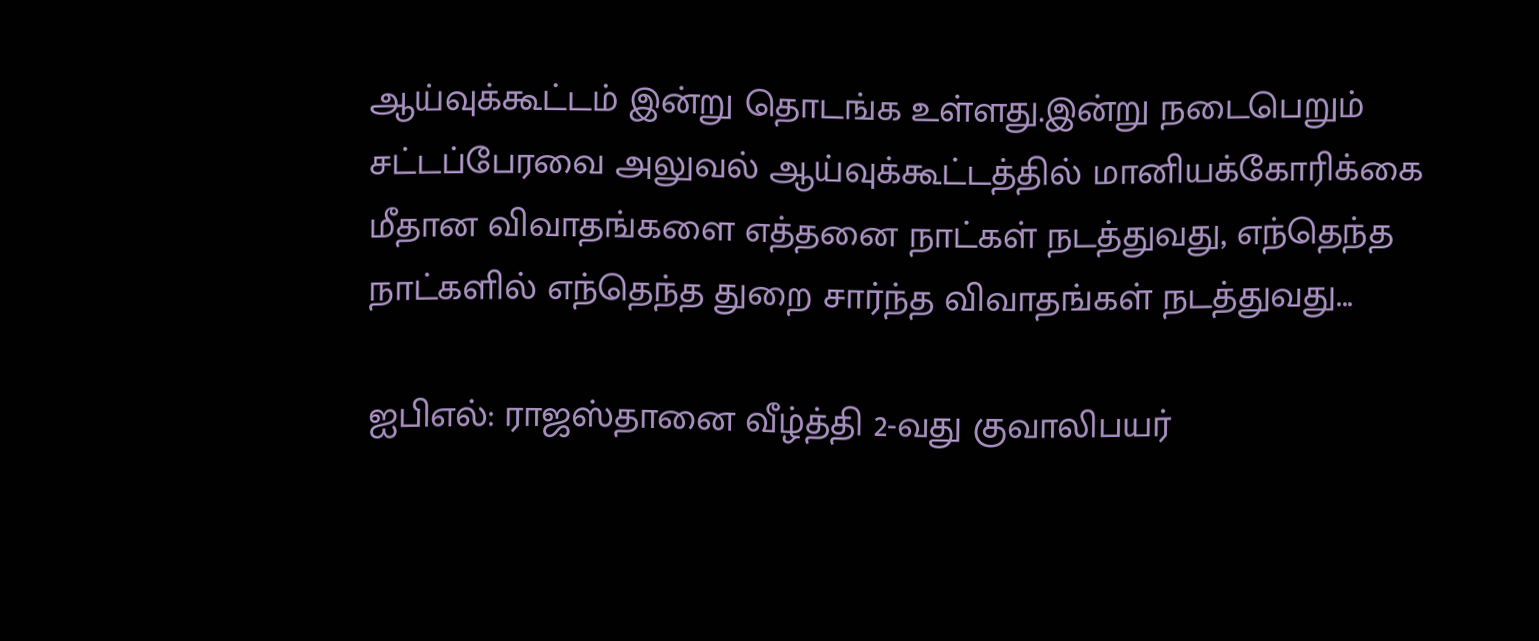ஆய்வுக்கூட்டம் இன்று தொடங்க உள்ளது.இன்று நடைபெறும் சட்டப்பேரவை அலுவல் ஆய்வுக்கூட்டத்தில் மானியக்கோரிக்கை மீதான விவாதங்களை எத்தனை நாட்கள் நடத்துவது, எந்தெந்த நாட்களில் எந்தெந்த துறை சார்ந்த விவாதங்கள் நடத்துவது...

ஐபிஎல்: ராஜஸ்தானை வீழ்த்தி 2-வது குவாலிபயர்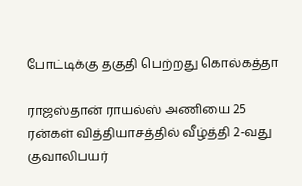போட்டிக்கு தகுதி பெற்றது கொல்கத்தா

ராஜஸ்தான் ராயல்ஸ் அணியை 25 ரன்கள் வித்தியாசத்தில் வீழ்த்தி 2-வது குவாலிபயர்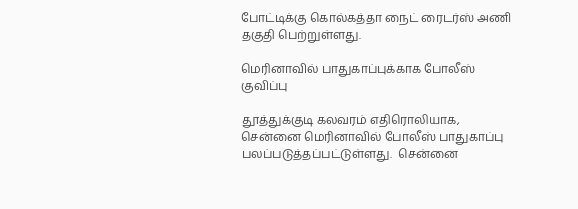போட்டிக்கு கொல்கத்தா நைட் ரைடர்ஸ் அணி தகுதி பெற்றுள்ளது.

மெரினாவில் பாதுகாப்புக்காக போலீஸ் குவிப்பு

தூத்துக்குடி கலவரம் எதிரொலியாக, சென்னை மெரினாவில் போலீஸ் பாதுகாப்பு பலப்படுத்தப்பட்டுள்ளது.  சென்னை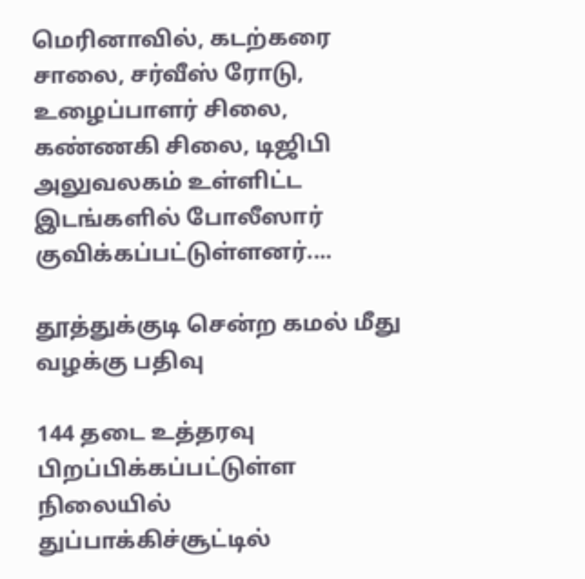மெரினாவில், கடற்கரை சாலை, சர்வீஸ் ரோடு, உழைப்பாளர் சிலை, கண்ணகி சிலை, டிஜிபி அலுவலகம் உள்ளிட்ட இடங்களில் போலீஸார் குவிக்கப்பட்டுள்ளனர்....

தூத்துக்குடி சென்ற கமல் மீது வழக்கு பதிவு

144 தடை உத்தரவு பிறப்பிக்கப்பட்டுள்ள நிலையில் துப்பாக்கிச்சூட்டில்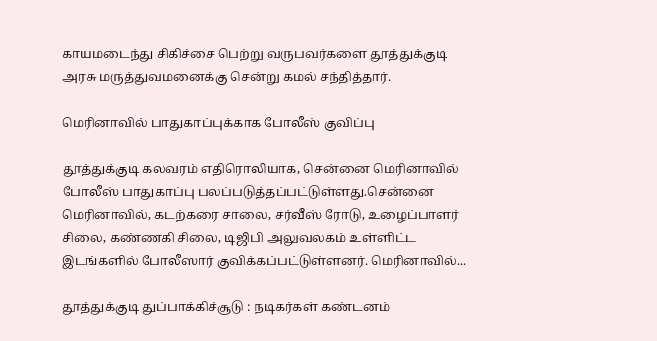காயமடைந்து சிகிச்சை பெற்று வருபவர்களை தூத்துக்குடி அரசு மருத்துவமனைக்கு சென்று கமல் சந்தித்தார்.

மெரினாவில் பாதுகாப்புக்காக போலீஸ் குவிப்பு

தூத்துக்குடி கலவரம் எதிரொலியாக, சென்னை மெரினாவில் போலீஸ் பாதுகாப்பு பலப்படுத்தப்பட்டுள்ளது.சென்னை மெரினாவில், கடற்கரை சாலை, சர்வீஸ் ரோடு, உழைப்பாளர் சிலை, கண்ணகி சிலை, டிஜிபி அலுவலகம் உள்ளிட்ட இடங்களில் போலீஸார் குவிக்கப்பட்டுள்ளனர். மெரினாவில்...

தூத்துக்குடி துப்பாக்கிச்சூடு : நடிகர்கள் கண்டனம்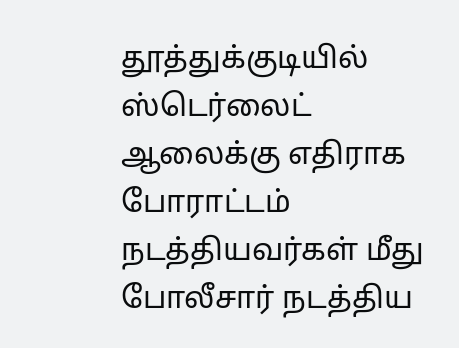தூத்துக்குடியில் ஸ்டெர்லைட் ஆலைக்கு எதிராக போராட்டம் நடத்தியவர்கள் மீது போலீசார் நடத்திய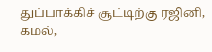துப்பாக்கிச் சூட்டிற்கு ரஜினி, கமல்,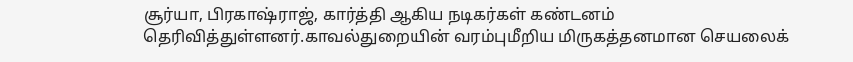சூர்யா, பிரகாஷ்ராஜ், கார்த்தி ஆகிய நடிகர்கள் கண்டனம் தெரிவித்துள்ளனர்.காவல்துறையின் வரம்புமீறிய மிருகத்தனமான செயலைக்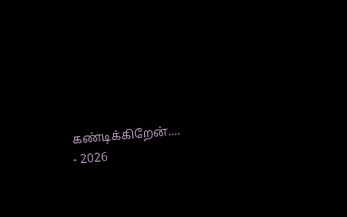கண்டிக்கிறேன்....
- 2026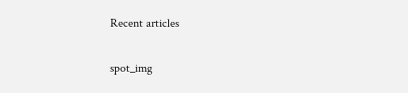Recent articles

spot_img